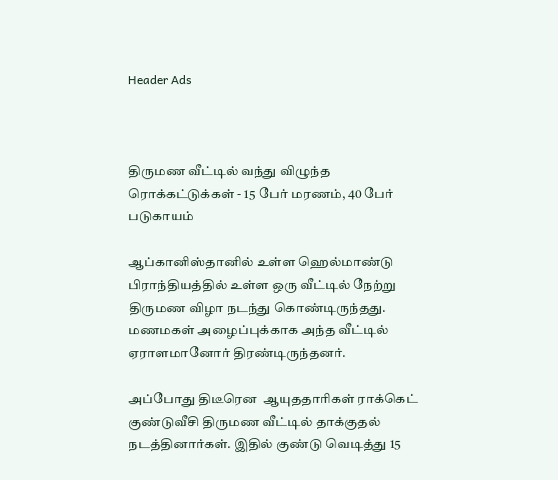Header Ads



திருமண வீட்டில் வந்து விழுந்த ரொக்கட்டுக்கள் - 15 பேர் மரணம், 40 பேர் படுகாயம்

ஆப்கானிஸ்தானில் உள்ள ஹெல்மாண்டு பிராந்தியத்தில் உள்ள ஒரு வீட்டில் நேற்று திருமண விழா நடந்து கொண்டிருந்தது. மணமகள் அழைப்புக்காக அந்த வீட்டில் ஏராளமானோர் திரண்டிருந்தனர்.

அப்போது திடீரென  ஆயுததாரிகள் ராக்கெட் குண்டுவீசி திருமண வீட்டில் தாக்குதல் நடத்தினார்கள். இதில் குண்டு வெடித்து 15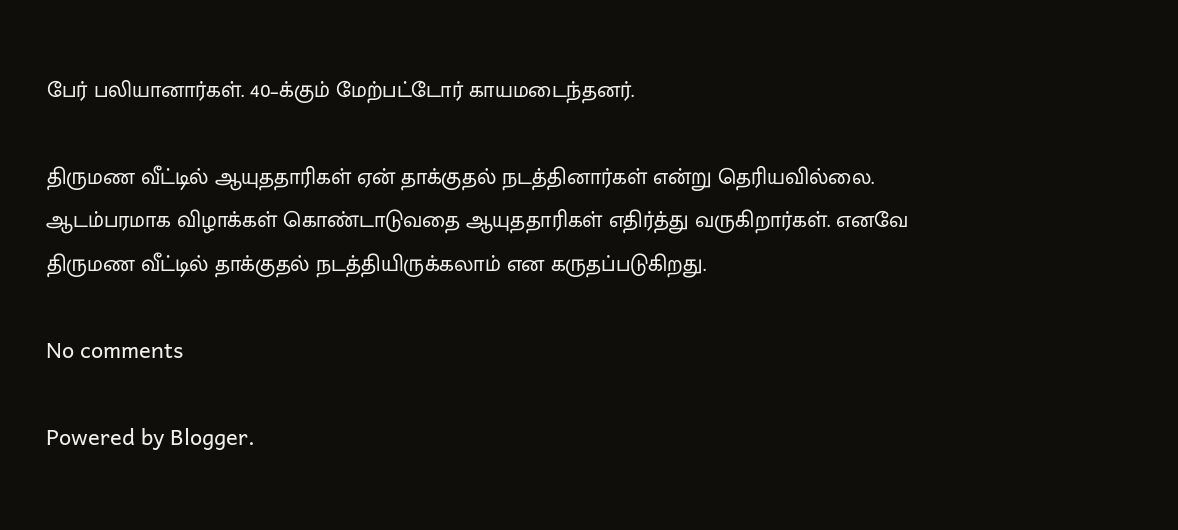பேர் பலியானார்கள். 40–க்கும் மேற்பட்டோர் காயமடைந்தனர்.

திருமண வீட்டில் ஆயுததாரிகள் ஏன் தாக்குதல் நடத்தினார்கள் என்று தெரியவில்லை. ஆடம்பரமாக விழாக்கள் கொண்டாடுவதை ஆயுததாரிகள் எதிர்த்து வருகிறார்கள். எனவே திருமண வீட்டில் தாக்குதல் நடத்தியிருக்கலாம் என கருதப்படுகிறது.

No comments

Powered by Blogger.